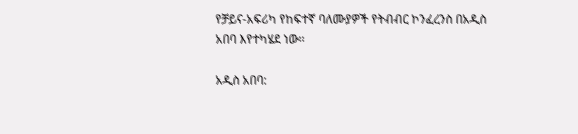የቻይና-አፍሪካ የከፍተኛ ባለሙያዎች የትብብር ኮንፈረንስ በአዲስ አበባ እየተካሄደ ነው፡፡

አዲስ አበባ: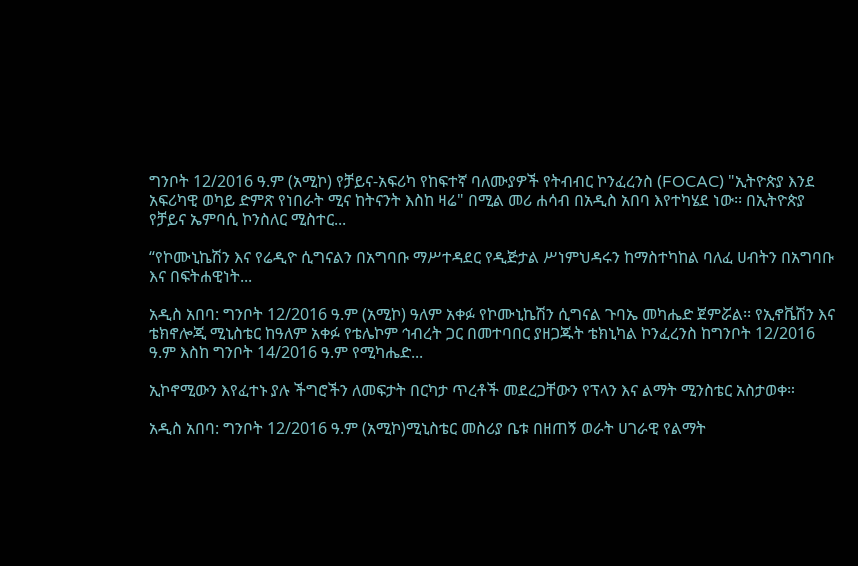ግንቦት 12/2016 ዓ.ም (አሚኮ) የቻይና-አፍሪካ የከፍተኛ ባለሙያዎች የትብብር ኮንፈረንስ (FOCAC) "ኢትዮጵያ እንደ አፍሪካዊ ወካይ ድምጽ የነበራት ሚና ከትናንት እስከ ዛሬ" በሚል መሪ ሐሳብ በአዲስ አበባ እየተካሄደ ነው፡፡ በኢትዮጵያ የቻይና ኤምባሲ ኮንስለር ሚስተር...

“የኮሙኒኬሽን እና የሬዲዮ ሲግናልን በአግባቡ ማሥተዳደር የዲጅታል ሥነምህዳሩን ከማስተካከል ባለፈ ሀብትን በአግባቡ እና በፍትሐዊነት...

አዲስ አበባ: ግንቦት 12/2016 ዓ.ም (አሚኮ) ዓለም አቀፉ የኮሙኒኬሽን ሲግናል ጉባኤ መካሔድ ጀምሯል፡፡ የኢኖቬሽን እና ቴክኖሎጂ ሚኒስቴር ከዓለም አቀፉ የቴሌኮም ኅብረት ጋር በመተባበር ያዘጋጁት ቴክኒካል ኮንፈረንስ ከግንቦት 12/2016 ዓ.ም እስከ ግንቦት 14/2016 ዓ.ም የሚካሔድ...

ኢኮኖሚውን እየፈተኑ ያሉ ችግሮችን ለመፍታት በርካታ ጥረቶች መደረጋቸውን የፕላን እና ልማት ሚንስቴር አስታወቀ።

አዲስ አበባ: ግንቦት 12/2016 ዓ.ም (አሚኮ)ሚኒስቴር መስሪያ ቤቱ በዘጠኝ ወራት ሀገራዊ የልማት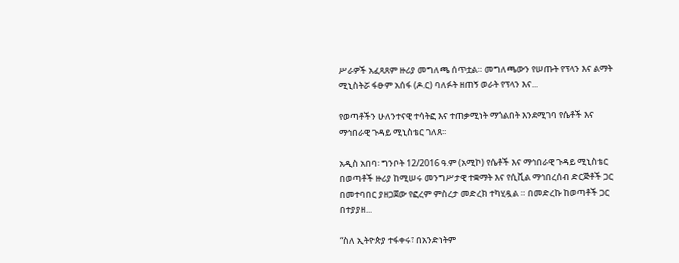ሥራዎች አፈጻጸም ዙሪያ መግለጫ ሰጥቷል። መግለጫውን የሠጡት የፕላን እና ልማት ሚኒስትሯ ፋፁም አሰፋ (ዶ.ር) ባለፉት ዘጠኝ ወራት የፕላን እና...

የወጣቶችን ሁለንተናዊ ተሳትፎ እና ተጠቃሚነት ማጎልበት እንደሚገባ የሴቶች እና ማኅበራዊ ጉዳይ ሚኒስቴር ገለጸ፡፡

አዲስ አበባ፡ ግንቦት 12/2016 ዓ.ም (አሚኮ) የሴቶች እና ማኅበራዊ ጉዳይ ሚኒስቴር በወጣቶች ዙሪያ ከሚሠሩ መንግሥታዊ ተቋማት እና የሲቪል ማኅበረሰብ ድርጅቶች ጋር በመተባበር ያዘጋጀው የፎረም ምስረታ መድረክ ተካሂዷል ። በመድረኩ ከወጣቶች ጋር በተያያዘ...

“ስለ ኢትዮጵያ ተፋቀሩ፣ በአንድነትም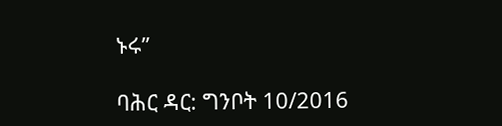ኑሩ”

ባሕር ዳር: ግንቦት 10/2016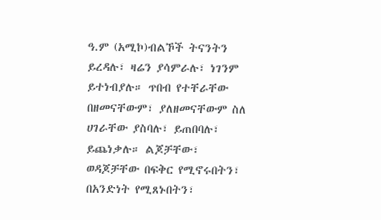ዓ.ም (አሚኮ)ብልኾች ትናንትን ይረዳሉ፣ ዛሬን ያሳምራሉ፣ ነገንም  ይተነብያሉ። ጥበብ የተቸራቸው በዘመናቸውም፣ ያለዘመናቸውም ስለ ሀገራቸው ያስባሉ፣ ይጠበባሉ፣  ይጨነቃሉ። ልጆቻቸው፣ ወዳጆቻቸው በፍቅር የሚኖሩበትን፣ በአንድነት የሚጸኑበትን፣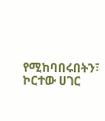የሚከባበሩበትን፣ ኮርተው ሀገር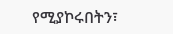የሚያኮሩበትን፣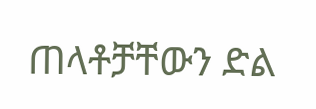ጠላቶቻቸውን ድል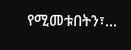የሚመቱበትን፣...